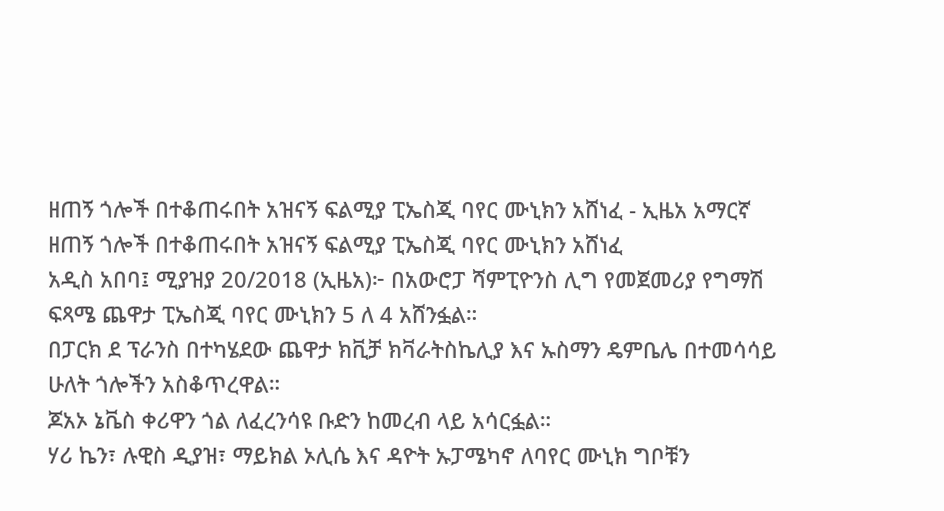ዘጠኝ ጎሎች በተቆጠሩበት አዝናኝ ፍልሚያ ፒኤስጂ ባየር ሙኒክን አሸነፈ - ኢዜአ አማርኛ
ዘጠኝ ጎሎች በተቆጠሩበት አዝናኝ ፍልሚያ ፒኤስጂ ባየር ሙኒክን አሸነፈ
አዲስ አበባ፤ ሚያዝያ 20/2018 (ኢዜአ)፦ በአውሮፓ ሻምፒዮንስ ሊግ የመጀመሪያ የግማሽ ፍጻሜ ጨዋታ ፒኤስጂ ባየር ሙኒክን 5 ለ 4 አሸንፏል።
በፓርክ ደ ፕራንስ በተካሄደው ጨዋታ ክቪቻ ክቫራትስኬሊያ እና ኡስማን ዴምቤሌ በተመሳሳይ ሁለት ጎሎችን አስቆጥረዋል።
ጆአኦ ኔቬስ ቀሪዋን ጎል ለፈረንሳዩ ቡድን ከመረብ ላይ አሳርፏል።
ሃሪ ኬን፣ ሉዊስ ዲያዝ፣ ማይክል ኦሊሴ እና ዳዮት ኡፓሜካኖ ለባየር ሙኒክ ግቦቹን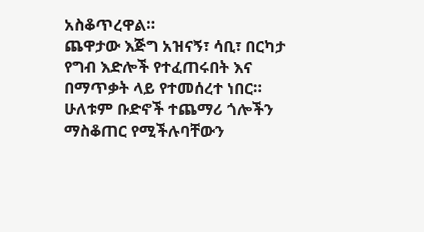አስቆጥረዋል።
ጨዋታው እጅግ አዝናኝ፣ ሳቢ፣ በርካታ የግብ እድሎች የተፈጠሩበት እና በማጥቃት ላይ የተመሰረተ ነበር።
ሁለቱም ቡድኖች ተጨማሪ ጎሎችን ማስቆጠር የሚችሉባቸውን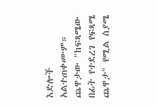እድሎች አልተጠቀሙም።
ጨዋታው "ከፍጻሜው በፊት የተደረገ የፍጻሜ ጨዋታ" የሚል ስያሜ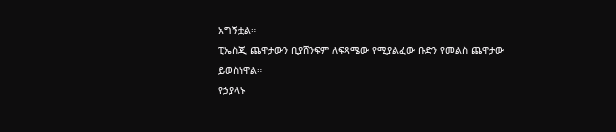አግኝቷል።
ፒኤስጂ ጨዋታውን ቢያሸንፍም ለፍጻሜው የሚያልፈው ቡድን የመልስ ጨዋታው ይወስነዋል።
የኃያላኑ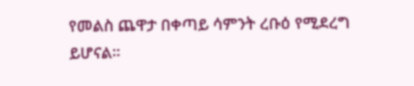የመልስ ጨዋታ በቀጣይ ሳምንት ረቡዕ የሚደረግ ይሆናል።